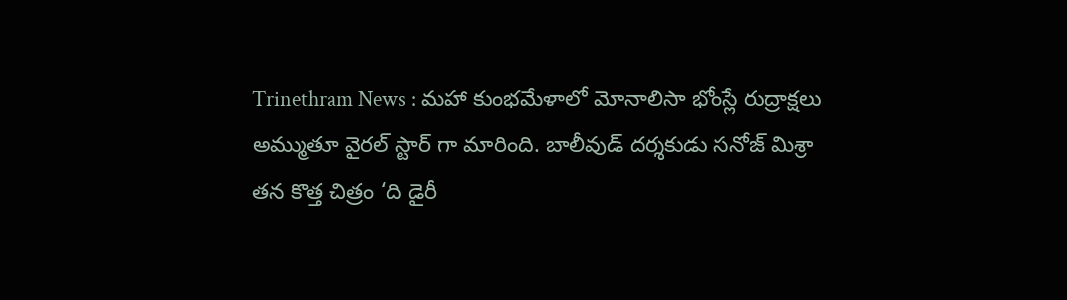Trinethram News : మహా కుంభమేళాలో మోనాలిసా భోంస్లే రుద్రాక్షలు అమ్ముతూ వైరల్ స్టార్ గా మారింది. బాలీవుడ్ దర్శకుడు సనోజ్ మిశ్రా తన కొత్త చిత్రం ‘ది డైరీ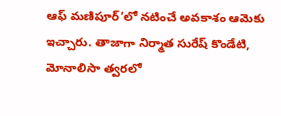ఆఫ్ మణిపూర్’లో నటించే అవకాశం ఆమెకు ఇచ్చారు. తాజాగా నిర్మాత సురేష్ కొండేటి, మోనాలిసా త్వరలో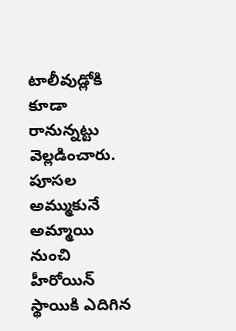టాలీవుడ్లోకి కూడా రానున్నట్టు వెల్లడించారు. పూసల అమ్ముకునే అమ్మాయి నుంచి హీరోయిన్ స్థాయికి ఎదిగిన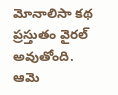మోనాలిసా కథ ప్రస్తుతం వైరల్ అవుతోంది. ఆమె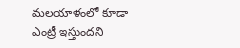మలయాళంలో కూడా ఎంట్రీ ఇస్తుందని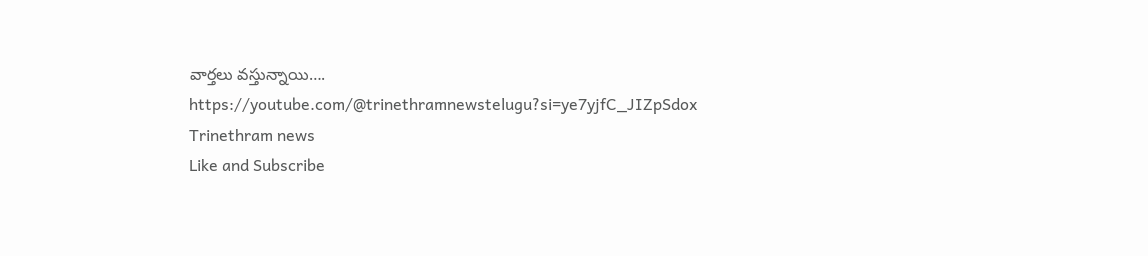వార్తలు వస్తున్నాయి….
https://youtube.com/@trinethramnewstelugu?si=ye7yjfC_JIZpSdox
Trinethram news
Like and Subscribe